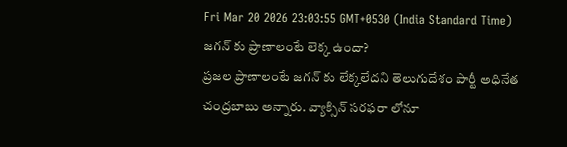Fri Mar 20 2026 23:03:55 GMT+0530 (India Standard Time)
జగన్ కు ప్రాణాలంటే లెక్క ఉందా?
ప్రజల ప్రాణాలంటే జగన్ కు లేక్కలేదని తెలుగుదేశం పార్టీ అధినేత చంద్రబాబు అన్నారు. వ్యాక్సిన్ సరఫరా లోనూ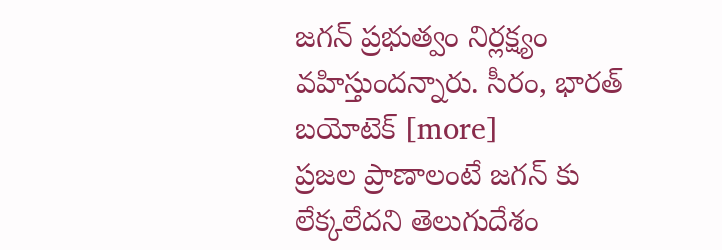జగన్ ప్రభుత్వం నిర్లక్ష్యం వహిస్తుందన్నారు. సీరం, భారత్ బయోటెక్ [more]
ప్రజల ప్రాణాలంటే జగన్ కు లేక్కలేదని తెలుగుదేశం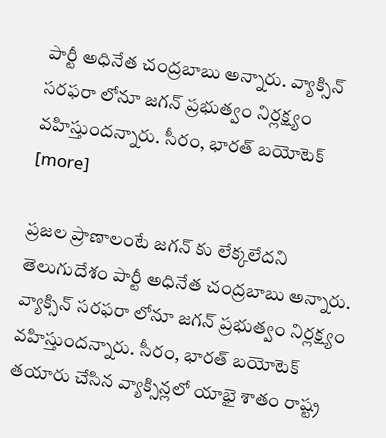పార్టీ అధినేత చంద్రబాబు అన్నారు. వ్యాక్సిన్ సరఫరా లోనూ జగన్ ప్రభుత్వం నిర్లక్ష్యం వహిస్తుందన్నారు. సీరం, భారత్ బయోటెక్ [more]

ప్రజల ప్రాణాలంటే జగన్ కు లేక్కలేదని తెలుగుదేశం పార్టీ అధినేత చంద్రబాబు అన్నారు. వ్యాక్సిన్ సరఫరా లోనూ జగన్ ప్రభుత్వం నిర్లక్ష్యం వహిస్తుందన్నారు. సీరం, భారత్ బయోటెక్ తయారు చేసిన వ్యాక్సిన్లలో యాభై శాతం రాష్ట్ర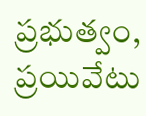ప్రభుత్వం, ప్రయివేటు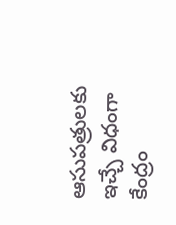ఆసుపత్రులకు ఇచ్చే విధంగా కేంద్రం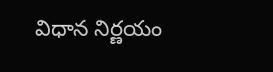విధాన నిర్ణయం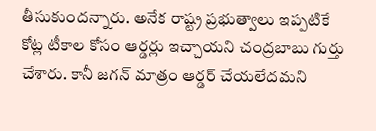తీసుకుందన్నారు. అనేక రాష్ట్ర ప్రభుత్వాలు ఇప్పటికే కోట్ల టీకాల కోసం ఆర్డర్లు ఇచ్చాయని చంద్రబాబు గుర్తు చేశారు. కానీ జగన్ మాత్రం ఆర్డర్ చేయలేదమని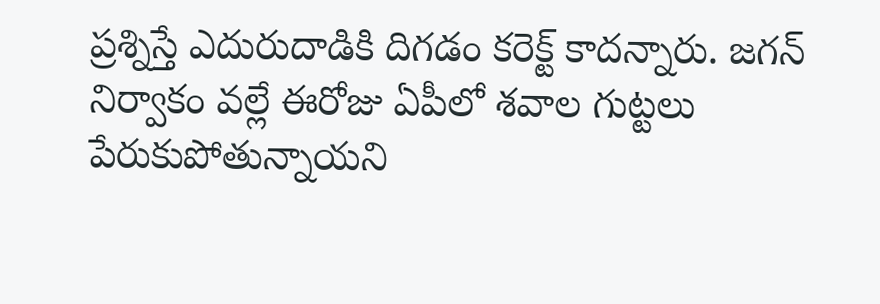ప్రశ్నిస్తే ఎదురుదాడికి దిగడం కరెక్ట్ కాదన్నారు. జగన్ నిర్వాకం వల్లే ఈరోజు ఏపీలో శవాల గుట్టలు పేరుకుపోతున్నాయని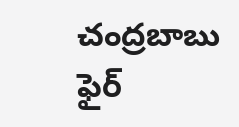చంద్రబాబు ఫైర్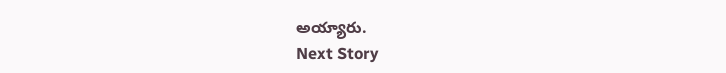అయ్యారు.
Next Story